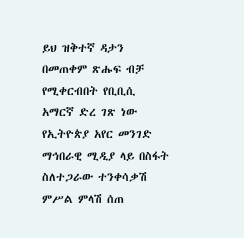ይህ ዝቅተኛ ዳታን በመጠቀም ጽሑፍ ብቻ የሚቀርብበት የቢቢሲ አማርኛ ድረ ገጽ ነው
የኢትዮጵያ አየር መንገድ ማኅበራዊ ሚዲያ ላይ በስፋት ስለተጋራው ተንቀሳቃሽ ምሥል ምላሽ ሰጠ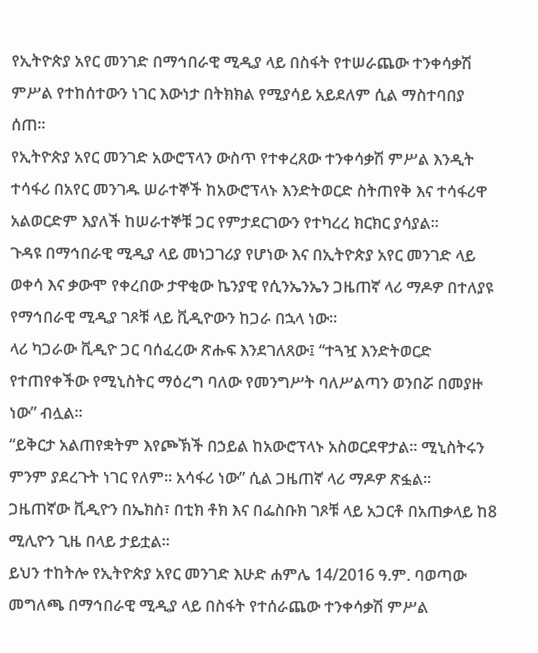የኢትዮጵያ አየር መንገድ በማኅበራዊ ሚዲያ ላይ በስፋት የተሠራጨው ተንቀሳቃሽ ምሥል የተከሰተውን ነገር እውነታ በትክክል የሚያሳይ አይደለም ሲል ማስተባበያ ሰጠ።
የኢትዮጵያ አየር መንገድ አውሮፕላን ውስጥ የተቀረጸው ተንቀሳቃሽ ምሥል እንዲት ተሳፋሪ በአየር መንገዱ ሠራተኞች ከአውሮፕላኑ እንድትወርድ ስትጠየቅ እና ተሳፋሪዋ አልወርድም እያለች ከሠራተኞቹ ጋር የምታደርገውን የተካረረ ክርክር ያሳያል።
ጉዳዩ በማኅበራዊ ሚዲያ ላይ መነጋገሪያ የሆነው እና በኢትዮጵያ አየር መንገድ ላይ ወቀሳ እና ቃውሞ የቀረበው ታዋቂው ኬንያዊ የሲንኤንኤን ጋዜጠኛ ላሪ ማዶዎ በተለያዩ የማኅበራዊ ሚዲያ ገጾቹ ላይ ቪዲዮውን ከጋራ በኋላ ነው።
ላሪ ካጋራው ቪዲዮ ጋር ባሰፈረው ጽሑፍ እንደገለጸው፤ “ተጓዧ እንድትወርድ የተጠየቀችው የሚኒስትር ማዕረግ ባለው የመንግሥት ባለሥልጣን ወንበሯ በመያዙ ነው” ብሏል።
“ይቅርታ አልጠየቋትም እየጮኽች በኃይል ከአውሮፕላኑ አስወርደዋታል። ሚኒስትሩን ምንም ያደረጉት ነገር የለም። አሳፋሪ ነው” ሲል ጋዜጠኛ ላሪ ማዶዎ ጽፏል።
ጋዜጠኛው ቪዲዮን በኤክስ፣ በቲክ ቶክ እና በፌስቡክ ገጾቹ ላይ አጋርቶ በአጠቃላይ ከ8 ሚሊዮን ጊዜ በላይ ታይቷል።
ይህን ተከትሎ የኢትዮጵያ አየር መንገድ እሁድ ሐምሌ 14/2016 ዓ.ም. ባወጣው መግለጫ በማኅበራዊ ሚዲያ ላይ በስፋት የተሰራጨው ተንቀሳቃሽ ምሥል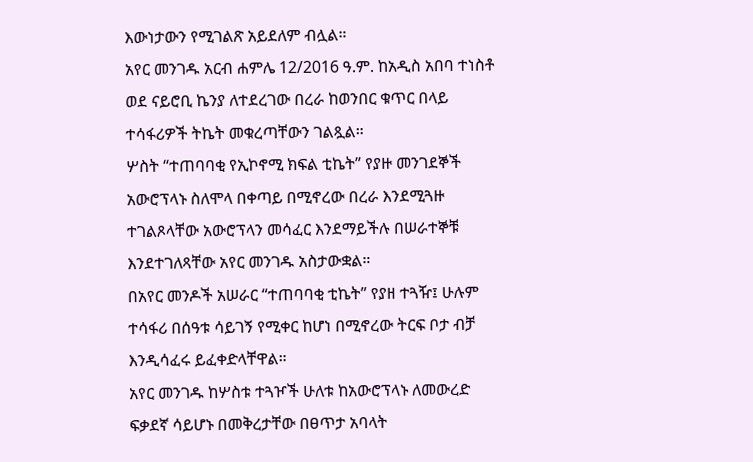እውነታውን የሚገልጽ አይደለም ብሏል።
አየር መንገዱ አርብ ሐምሌ 12/2016 ዓ.ም. ከአዲስ አበባ ተነስቶ ወደ ናይሮቢ ኬንያ ለተደረገው በረራ ከወንበር ቁጥር በላይ ተሳፋሪዎች ትኬት መቁረጣቸውን ገልጿል።
ሦስት “ተጠባባቂ የኢኮኖሚ ክፍል ቲኬት” የያዙ መንገደኞች አውሮፕላኑ ስለሞላ በቀጣይ በሚኖረው በረራ እንደሚጓዙ ተገልጾላቸው አውሮፕላን መሳፈር እንደማይችሉ በሠራተኞቹ እንደተገለጻቸው አየር መንገዱ አስታውቋል።
በአየር መንዶች አሠራር “ተጠባባቂ ቲኬት” የያዘ ተጓዥ፤ ሁሉም ተሳፋሪ በሰዓቱ ሳይገኝ የሚቀር ከሆነ በሚኖረው ትርፍ ቦታ ብቻ እንዲሳፈሩ ይፈቀድላቸዋል።
አየር መንገዱ ከሦስቱ ተጓዦች ሁለቱ ከአውሮፕላኑ ለመውረድ ፍቃደኛ ሳይሆኑ በመቅረታቸው በፀጥታ አባላት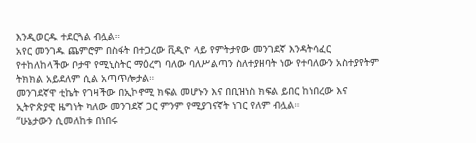እንዲወርዱ ተደርጓል ብሏል።
አየር መንገዱ ጨምሮም በስፋት በተጋረው ቪዲዮ ላይ የምትታየው መንገደኛ እንዳትሳፈር የተከለከላችው ቦታዋ የሚኒስትር ማዕረግ ባለው ባለሥልጣን ስለተያዘባት ነው የተባለውን አስተያየትም ትክክል አይደለም ሲል አጣጥሎታል።
መንገደኛዋ ቲኬት የገዛችው በኢኮኖሚ ክፍል መሆኑን እና በቢዝነስ ክፍል ይበር ከነበረው እና ኢትዮጵያዊ ዜግነት ካለው መንገደኛ ጋር ምንም የሚያገናኛት ነገር የለም ብሏል።
“ሁኔታውን ሲመለከቱ በነበሩ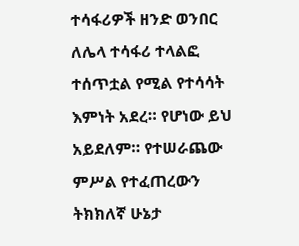ተሳፋሪዎች ዘንድ ወንበር ለሌላ ተሳፋሪ ተላልፎ ተሰጥቷል የሚል የተሳሳት እምነት አደረ። የሆነው ይህ አይደለም። የተሠራጨው ምሥል የተፈጠረውን ትክክለኛ ሁኔታ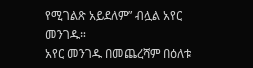የሚገልጽ አይደለም” ብሏል አየር መንገዱ።
አየር መንገዱ በመጨረሻም በዕለቱ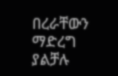በረራቸውን ማድረግ ያልቻሉ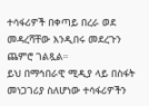ተሳፋሪዎች በቀጣይ በረራ ወደ መዳረሻቸው እንዲበሩ መደረጉን ጨምሮ ገልጿል።
ይህ በማኅበራዊ ሚዲያ ላይ በስፋት መነጋገሪያ ስለሆነው ተሳፋሪዎችን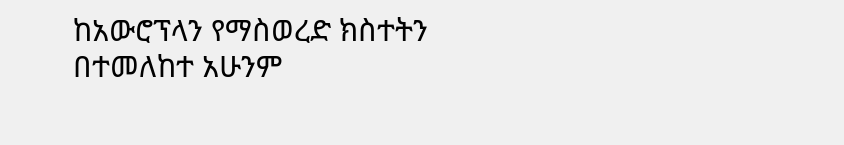ከአውሮፕላን የማስወረድ ክስተትን በተመለከተ አሁንም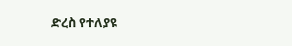ድረስ የተለያዩ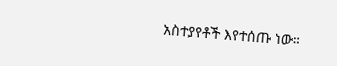አስተያየቶች እየተሰጡ ነው።